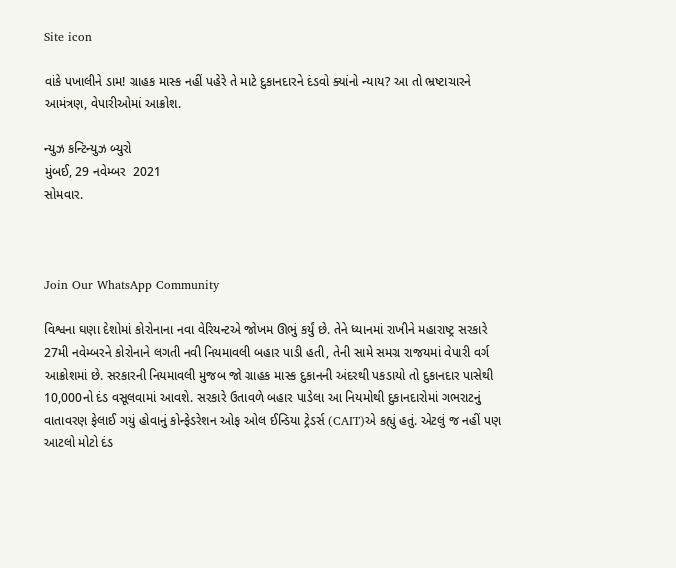Site icon

વાંકે પખાલીને ડામ! ગ્રાહક માસ્ક નહીં પહેરે તે માટે દુકાનદારને દંડવો ક્યાંનો ન્યાય? આ તો ભ્રષ્ટાચારને આમંત્રણ, વેપારીઓમાં આક્રોશ.

ન્યુઝ કન્ટિન્યુઝ બ્યુરો
મુંબઈ, 29 નવેમ્બર  2021
સોમવાર.



Join Our WhatsApp Community

વિશ્વના ઘણા દેશોમાં કોરોનાના નવા વેરિયન્ટએ જોખમ ઊભું કર્યું છે. તેને ધ્યાનમાં રાખીને મહારાષ્ટ્ર સરકારે 27મી નવેમ્બરને કોરોનાને લગતી નવી નિયમાવલી બહાર પાડી હતી, તેની સામે સમગ્ર રાજયમાં વેપારી વર્ગ આક્રોશમાં છે. સરકારની નિયમાવલી મુજબ જો ગ્રાહક માસ્ક દુકાનની અંદરથી પકડાયો તો દુકાનદાર પાસેથી  10,000નો દંડ વસૂલવામાં આવશે. સરકારે ઉતાવળે બહાર પાડેલા આ નિયમોથી દુકાનદારોમાં ગભરાટનું  વાતાવરણ ફેલાઈ ગયું હોવાનું કોન્ફેડરેશન ઓફ ઓલ ઈન્ડિયા ટ્રેડર્સ (CAIT)એ કહ્યું હતું. એટલું જ નહીં પણ આટલો મોટો દંડ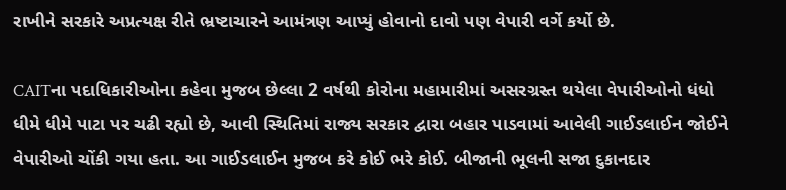રાખીને સરકારે અપ્રત્યક્ષ રીતે ભ્રષ્ટાચારને આમંત્રણ આપ્યું હોવાનો દાવો પણ વેપારી વર્ગે કર્યો છે.

CAITના પદાધિકારીઓના કહેવા મુજબ છેલ્લા 2 વર્ષથી કોરોના મહામારીમાં અસરગ્રસ્ત થયેલા વેપારીઓનો ધંધો ધીમે ધીમે પાટા પર ચઢી રહ્યો છે, આવી સ્થિતિમાં રાજ્ય સરકાર દ્વારા બહાર પાડવામાં આવેલી ગાઈડલાઈન જોઈને વેપારીઓ ચોંકી ગયા હતા. આ ગાઈડલાઈન મુજબ કરે કોઈ ભરે કોઈ. બીજાની ભૂલની સજા દુકાનદાર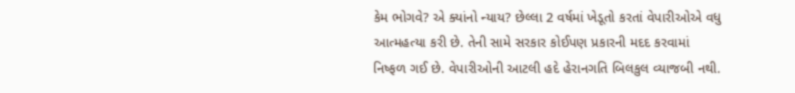કેમ ભોગવે? એ ક્યાંનો ન્યાય? છેલ્લા 2 વર્ષમાં ખેડૂતો કરતાં વેપારીઓએ વધુ આત્મહત્યા કરી છે. તેની સામે સરકાર કોઈપણ પ્રકારની મદદ કરવામાં નિષ્ફળ ગઈ છે. વેપારીઓની આટલી હદે હેરાનગતિ બિલકુલ વ્યાજબી નથી.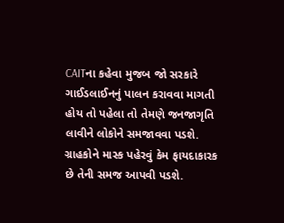CAITના કહેવા મુજબ જો સરકારે ગાઈડલાઈનનું પાલન કરાવવા માગતી હોય તો પહેલા તો તેમણે જનજાગૃતિ લાવીને લોકોને સમજાવવા પડશે. ગ્રાહકોને માસ્ક પહેરવું કેમ ફાયદાકારક છે તેની સમજ આપવી પડશે.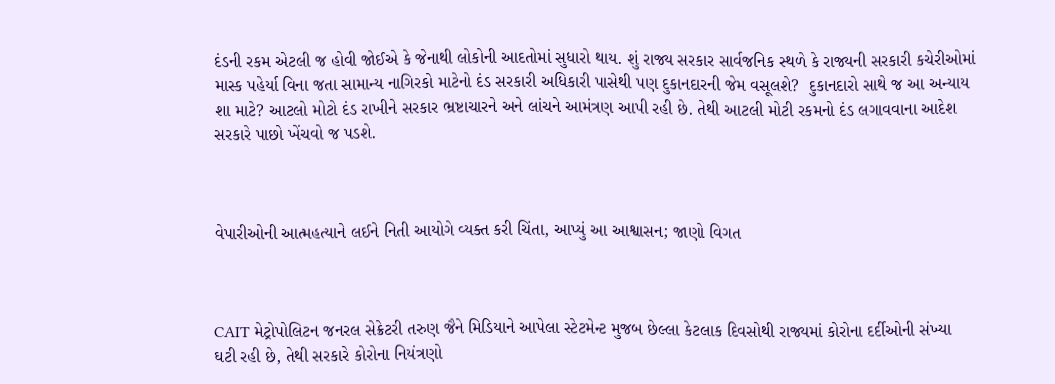દંડની રકમ એટલી જ હોવી જોઈએ કે જેનાથી લોકોની આદતોમાં સુધારો થાય. શું રાજ્ય સરકાર સાર્વજનિક સ્થળે કે રાજ્યની સરકારી કચેરીઓમાં માસ્ક પહેર્યા વિના જતા સામાન્ય નાગિરકો માટેનો દંડ સરકારી અધિકારી પાસેથી પણ દુકાનદારની જેમ વસૂલશે?  દુકાનદારો સાથે જ આ અન્યાય શા માટે? આટલો મોટો દંડ રાખીને સરકાર ભ્રષ્ટાચારને અને લાંચને આમંત્રણ આપી રહી છે. તેથી આટલી મોટી રકમનો દંડ લગાવવાના આદેશ સરકારે પાછો ખેંચવો જ પડશે.



વેપારીઓની આત્મહત્યાને લઈને નિતી આયોગે વ્યક્ત કરી ચિંતા, આપ્યું આ આશ્વાસન; જાણો વિગત



CAIT મેટ્રોપોલિટન જનરલ સેક્રેટરી તરુણ જૈને મિડિયાને આપેલા સ્ટેટમેન્ટ મુજબ છેલ્લા કેટલાક દિવસોથી રાજ્યમાં કોરોના દર્દીઓની સંખ્યા ઘટી રહી છે, તેથી સરકારે કોરોના નિયંત્રણો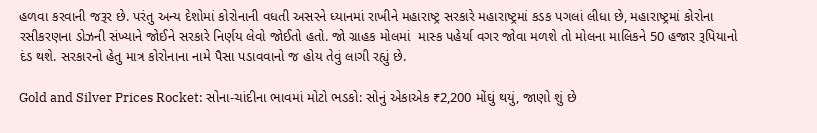હળવા કરવાની જરૂર છે. પરંતુ અન્ય દેશોમાં કોરોનાની વધતી અસરને ધ્યાનમાં રાખીને મહારાષ્ટ્ર સરકારે મહારાષ્ટ્રમાં કડક પગલાં લીધા છે, મહારાષ્ટ્રમાં કોરોના રસીકરણના ડોઝની સંખ્યાને જોઈને સરકારે નિર્ણય લેવો જોઈતો હતો. જો ગ્રાહક મોલમાં  માસ્ક પહેર્યા વગર જોવા મળશે તો મોલના માલિકને 50 હજાર રૂપિયાનો દંડ થશે. સરકારનો હેતુ માત્ર કોરોનાના નામે પૈસા પડાવવાનો જ હોય તેવું લાગી રહ્યું છે.

Gold and Silver Prices Rocket: સોના-ચાંદીના ભાવમાં મોટો ભડકો: સોનું એકાએક ₹2,200 મોંઘું થયું, જાણો શું છે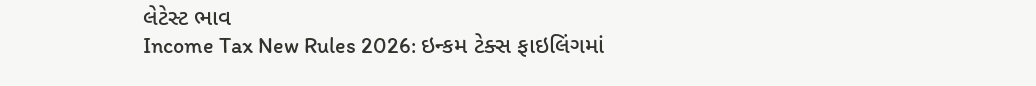લેટેસ્ટ ભાવ
Income Tax New Rules 2026: ઇન્કમ ટેક્સ ફાઇલિંગમાં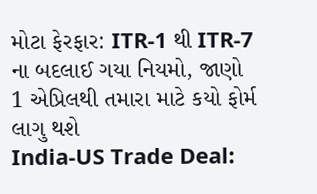મોટા ફેરફાર: ITR-1 થી ITR-7 ના બદલાઈ ગયા નિયમો, જાણો 1 એપ્રિલથી તમારા માટે કયો ફોર્મ લાગુ થશે
India-US Trade Deal: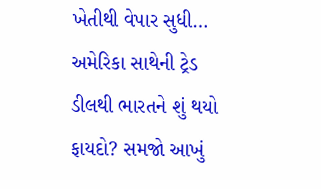ખેતીથી વેપાર સુધી… અમેરિકા સાથેની ટ્રેડ ડીલથી ભારતને શું થયો ફાયદો? સમજો આખું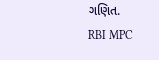ગણિત.
RBI MPC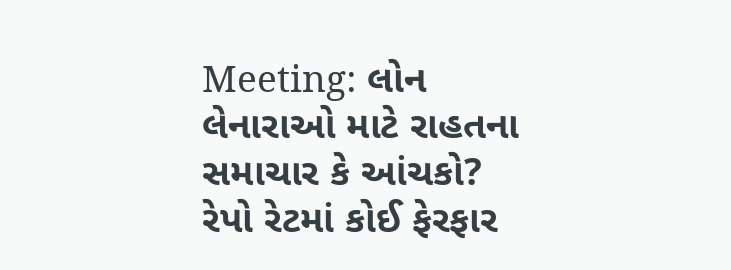Meeting: લોન લેનારાઓ માટે રાહતના સમાચાર કે આંચકો? રેપો રેટમાં કોઈ ફેરફાર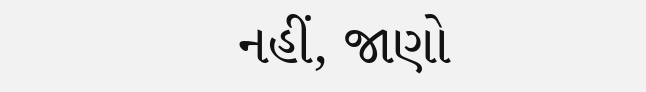નહીં, જાણો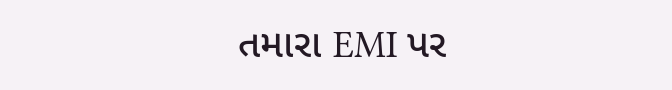તમારા EMI પર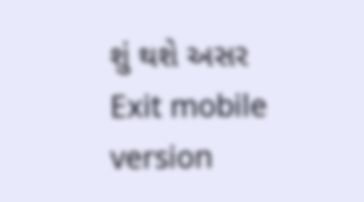શું થશે અસર
Exit mobile version